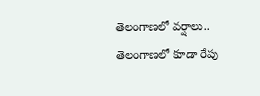తెలంగాణలో వర్షాలు..
తెలంగాణలో కూడా రేపు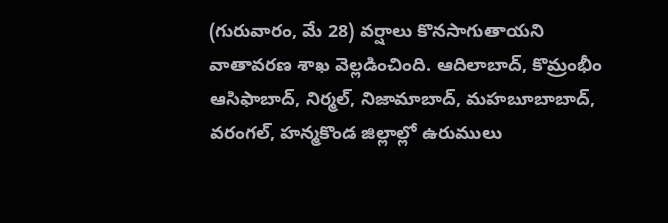(గురువారం, మే 28) వర్షాలు కొనసాగుతాయని వాతావరణ శాఖ వెల్లడించింది. ఆదిలాబాద్, కొమ్రంభీం ఆసిఫాబాద్, నిర్మల్, నిజామాబాద్, మహబూబాబాద్, వరంగల్, హన్మకొండ జిల్లాల్లో ఉరుములు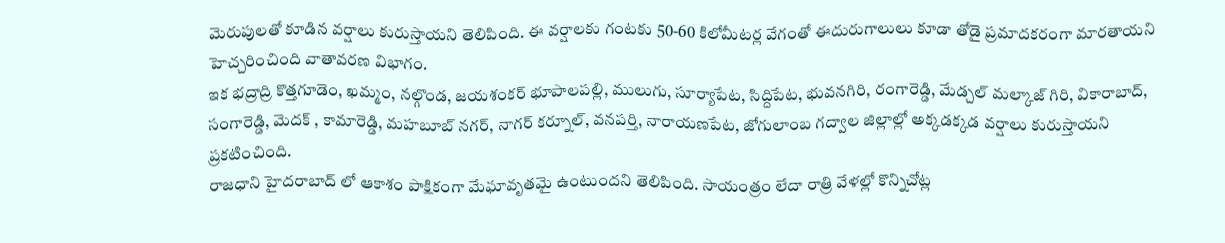మెరుపులతో కూడిన వర్షాలు కురుస్తాయని తెలిపింది. ఈ వర్షాలకు గంటకు 50-60 కిలోమీటర్ల వేగంతో ఈదురుగాలులు కూడా తోడై ప్రమాదకరంగా మారతాయని హెచ్చరించింది వాతావరణ విభాగం.
ఇక భద్రాద్రి కొత్తగూడెం, ఖమ్మం, నల్గొండ, జయశంకర్ భూపాలపల్లి, ములుగు, సూర్యాపేట, సిద్దిపేట, భువనగిరి, రంగారెడ్డి, మేడ్చల్ మల్కాజ్ గిరి, వికారాబాద్, సంగారెడ్డి, మెదక్ , కామారెడ్డి, మహబూబ్ నగర్, నాగర్ కర్నూల్, వనపర్తి, నారాయణపేట, జోగులాంబ గద్వాల జిల్లాల్లో అక్కడక్కడ వర్షాలు కురుస్తాయని ప్రకటించింది.
రాజధాని హైదరాబాద్ లో ఆకాశం పాక్షికంగా మేఘావృతమై ఉంటుందని తెలిపింది. సాయంత్రం లేదా రాత్రి వేళల్లో కొన్నిచోట్ల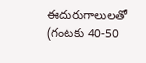ఈదురుగాలులతో (గంటకు 40-50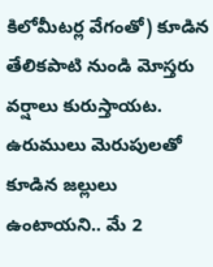కిలోమీటర్ల వేగంతో) కూడిన తేలికపాటి నుండి మోస్తరు వర్షాలు కురుస్తాయట. ఉరుములు మెరుపులతో కూడిన జల్లులు ఉంటాయని.. మే 2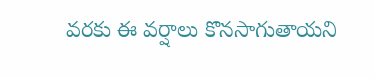వరకు ఈ వర్షాలు కొనసాగుతాయని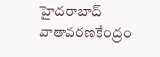హైదరాబాద్ వాతావరణకేంద్రం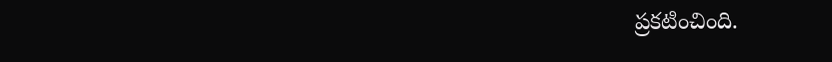ప్రకటించింది.